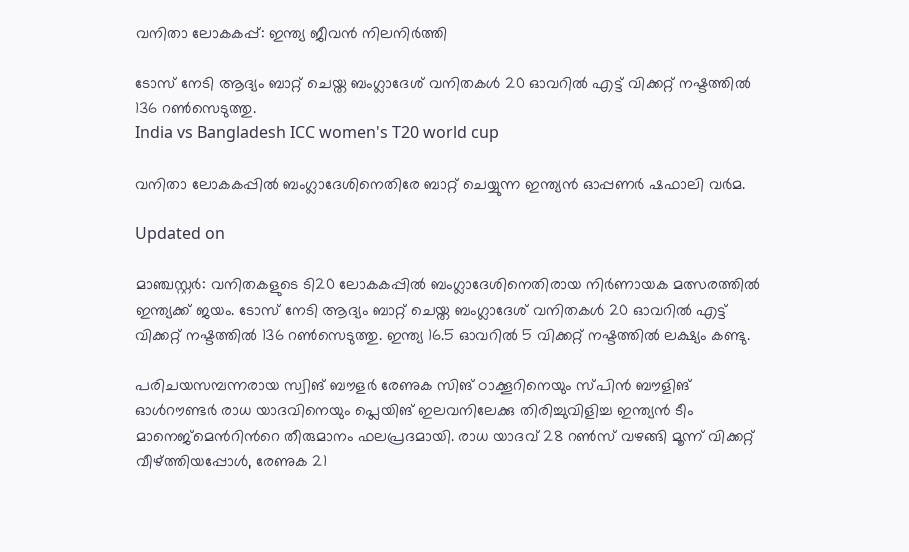വനിതാ ലോകകപ്പ്: ഇന്ത്യ ജീവൻ നിലനിർത്തി

ടോസ് നേടി ആദ്യം ബാറ്റ് ചെയ്ത ബംഗ്ലാദേശ് വനിതകൾ 20 ഓവറിൽ എട്ട് വിക്കറ്റ് നഷ്ടത്തിൽ 136 റൺസെടുത്തു.
India vs Bangladesh ICC women's T20 world cup

വനിതാ ലോകകപ്പിൽ ബംഗ്ലാദേശിനെതിരേ ബാറ്റ് ചെയ്യുന്ന ഇന്ത്യൻ ഓപ്പണർ ഷഫാലി വർമ.

Updated on

മാഞ്ചസ്റ്റർ: വനിതകളുടെ ടി20 ലോകകപ്പിൽ ബംഗ്ലാദേശിനെതിരായ നിർണായക മത്സരത്തിൽ ഇന്ത്യക്ക് ജയം. ടോസ് നേടി ആദ്യം ബാറ്റ് ചെയ്ത ബംഗ്ലാദേശ് വനിതകൾ 20 ഓവറിൽ എട്ട് വിക്കറ്റ് നഷ്ടത്തിൽ 136 റൺസെടുത്തു. ഇന്ത്യ 16.5 ഓവറിൽ 5 വിക്കറ്റ് നഷ്ടത്തിൽ ലക്ഷ്യം കണ്ടു.

പരിചയസമ്പന്നരായ സ്വിങ് ബൗളർ രേണുക സിങ് ഠാക്കൂറിനെയും സ്പിൻ ബൗളിങ് ഓൾറൗണ്ടർ രാധ യാദവിനെയും പ്ലെയിങ് ഇലവനിലേക്കു തിരിച്ചുവിളിച്ച ഇന്ത്യൻ ടീം മാനെജ്മെന്‍റിന്‍റെ തീരുമാനം ഫലപ്രദമായി. രാധ യാദവ് 28 റൺസ് വഴങ്ങി മൂന്ന് വിക്കറ്റ് വീഴ്ത്തിയപ്പോൾ, രേണുക 21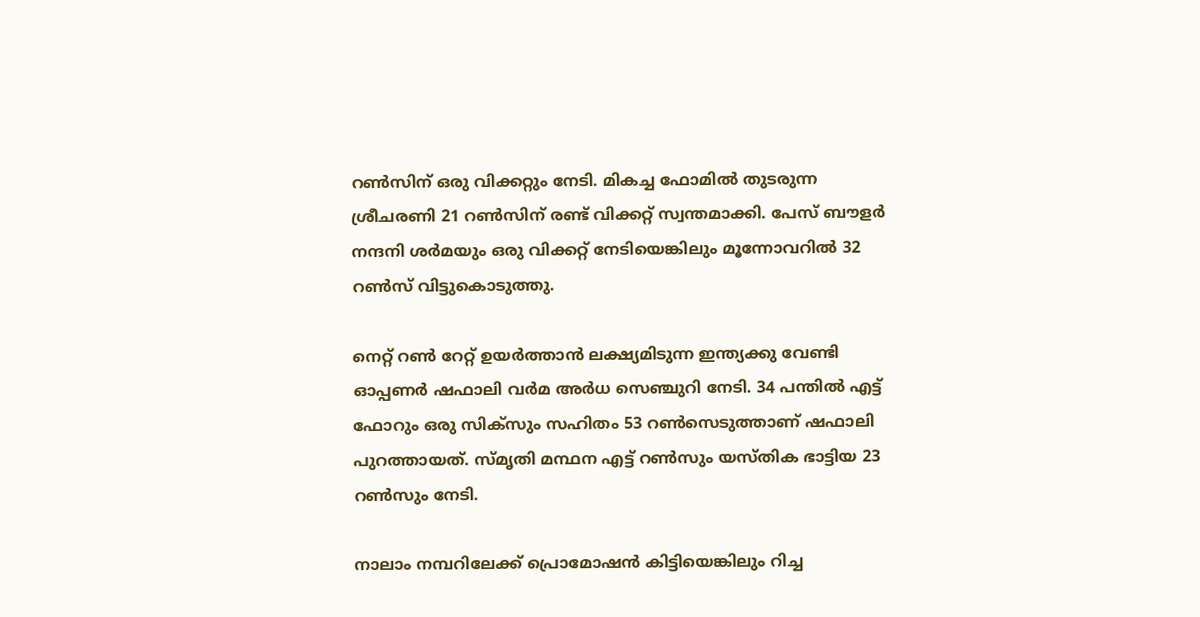റൺസിന് ഒരു വിക്കറ്റും നേടി. മികച്ച ഫോമിൽ തുടരുന്ന ശ്രീചരണി 21 റൺസിന് രണ്ട് വിക്കറ്റ് സ്വന്തമാക്കി. പേസ് ബൗളർ നന്ദനി ശർമയും ഒരു വിക്കറ്റ് നേടിയെങ്കിലും മൂന്നോവറിൽ 32 റൺസ് വിട്ടുകൊടുത്തു.

നെറ്റ് റൺ റേറ്റ് ഉയർത്താൻ ലക്ഷ്യമിടുന്ന ഇന്ത്യക്കു വേണ്ടി ഓപ്പണർ ഷഫാലി വർമ അർധ സെഞ്ചുറി നേടി. 34 പന്തിൽ എട്ട് ഫോറും ഒരു സിക്സും സഹിതം 53 റൺസെടുത്താണ് ഷഫാലി പുറത്തായത്. സ്മൃതി മന്ഥന എട്ട് റൺസും യസ്തിക ഭാട്ടിയ 23 റൺസും നേടി.

നാലാം നമ്പറിലേക്ക് പ്രൊമോഷൻ കിട്ടിയെങ്കിലും റിച്ച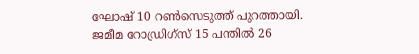ഘോഷ് 10 റൺസെടുത്ത് പുറത്തായി. ജമീമ റോഡ്രിഗ്സ് 15 പന്തിൽ 26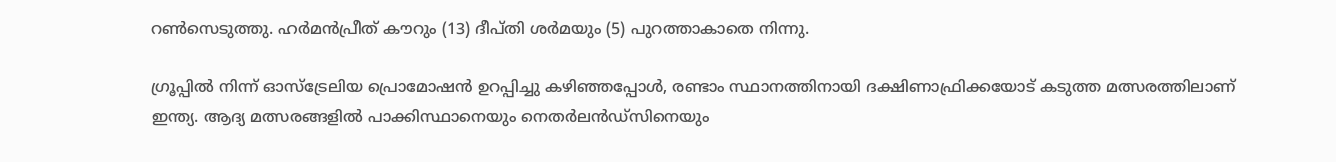റൺസെടുത്തു. ഹർമൻപ്രീത് കൗറും (13) ദീപ്‌തി ശർമയും (5) പുറത്താകാതെ നിന്നു.

ഗ്രൂപ്പിൽ നിന്ന് ഓസ്ട്രേലിയ പ്രൊമോഷൻ ഉറപ്പിച്ചു കഴിഞ്ഞപ്പോൾ, രണ്ടാം സ്ഥാനത്തിനായി ദക്ഷിണാഫ്രിക്കയോട് കടുത്ത മത്സരത്തിലാണ് ഇന്ത്യ. ആദ്യ മത്സരങ്ങളിൽ പാക്കിസ്ഥാനെയും നെതർലൻഡ്സിനെയും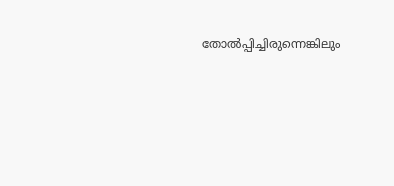തോൽപ്പിച്ചിരുന്നെങ്കിലും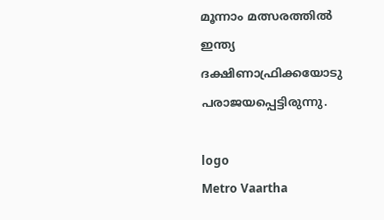മൂന്നാം മത്സരത്തിൽ ഇന്ത്യ ദക്ഷിണാഫ്രിക്കയോടു പരാജയപ്പെട്ടിരുന്നു.

logo
Metro Vaartha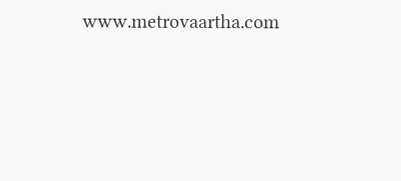www.metrovaartha.com